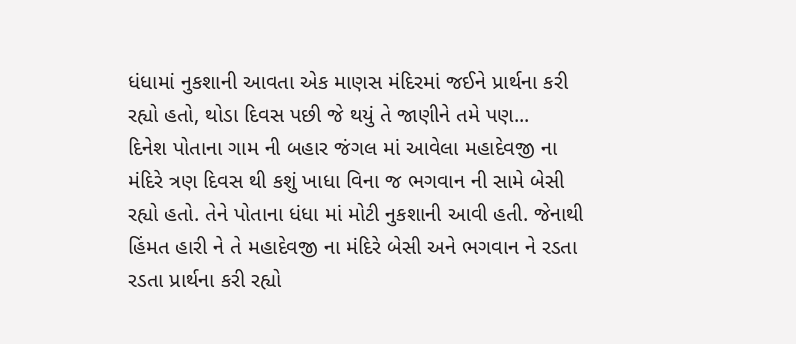ધંધામાં નુકશાની આવતા એક માણસ મંદિરમાં જઈને પ્રાર્થના કરી રહ્યો હતો, થોડા દિવસ પછી જે થયું તે જાણીને તમે પણ...
દિનેશ પોતાના ગામ ની બહાર જંગલ માં આવેલા મહાદેવજી ના મંદિરે ત્રણ દિવસ થી કશું ખાધા વિના જ ભગવાન ની સામે બેસી રહ્યો હતો. તેને પોતાના ધંધા માં મોટી નુકશાની આવી હતી. જેનાથી હિંમત હારી ને તે મહાદેવજી ના મંદિરે બેસી અને ભગવાન ને રડતા રડતા પ્રાર્થના કરી રહ્યો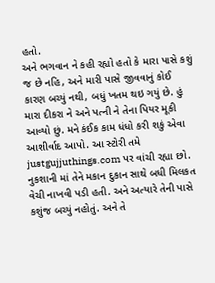હતો.
અને ભગવાન ને કહી રહ્યો હતો કે મારા પાસે કશું જ છે નહિ, અને મારી પાસે જીવવાનું કોઈ કારણ બચ્યું નથી, બધું ખતમ થઇ ગયું છે. હું મારા દીકરા ને અને પત્ની ને તેના પિયર મૂકી આવ્યો છું. મને કંઈક કામ ધંધો કરી શકું એવા આશીર્વાદ આપો. આ સ્ટોરી તમે justgujjuthings.com પર વાંચી રહ્યા છો.
નુકશાની માં તેને મકાન દુકાન સાથે બધી મિલકત વેચી નાખવી પડી હતી. અને અત્યારે તેની પાસે કશુંજ બચ્યું નહોતું. અને તે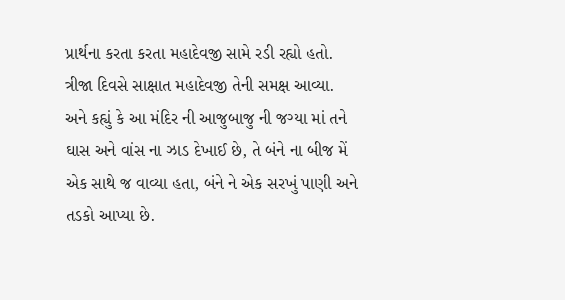પ્રાર્થના કરતા કરતા મહાદેવજી સામે રડી રહ્યો હતો. ત્રીજા દિવસે સાક્ષાત મહાદેવજી તેની સમક્ષ આવ્યા.
અને કહ્યું કે આ મંદિર ની આજુબાજુ ની જગ્યા માં તને ઘાસ અને વાંસ ના ઝાડ દેખાઈ છે, તે બંને ના બીજ મેં એક સાથે જ વાવ્યા હતા, બંને ને એક સરખું પાણી અને તડકો આપ્યા છે.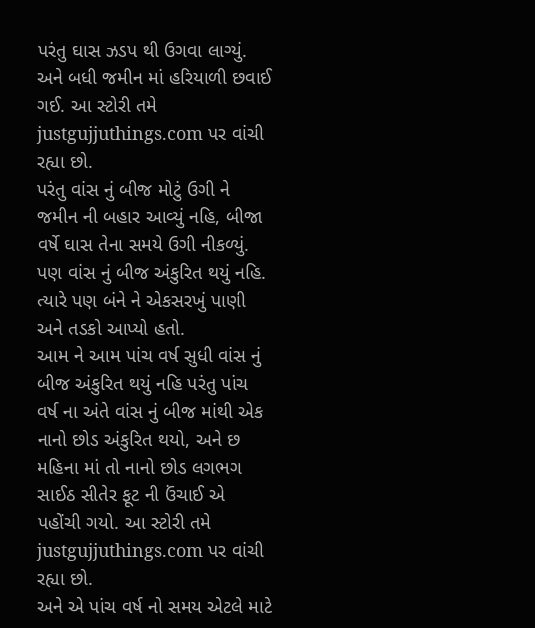પરંતુ ઘાસ ઝડપ થી ઉગવા લાગ્યું. અને બધી જમીન માં હરિયાળી છવાઈ ગઈ. આ સ્ટોરી તમે justgujjuthings.com પર વાંચી રહ્યા છો.
પરંતુ વાંસ નું બીજ મોટું ઉગી ને જમીન ની બહાર આવ્યું નહિ, બીજા વર્ષે ઘાસ તેના સમયે ઉગી નીકળ્યું. પણ વાંસ નું બીજ અંકુરિત થયું નહિ. ત્યારે પણ બંને ને એકસરખું પાણી અને તડકો આપ્યો હતો.
આમ ને આમ પાંચ વર્ષ સુધી વાંસ નું બીજ અંકુરિત થયું નહિ પરંતુ પાંચ વર્ષ ના અંતે વાંસ નું બીજ માંથી એક નાનો છોડ અંકુરિત થયો, અને છ મહિના માં તો નાનો છોડ લગભગ સાઈઠ સીતેર ફૂટ ની ઉંચાઈ એ પહોંચી ગયો. આ સ્ટોરી તમે justgujjuthings.com પર વાંચી રહ્યા છો.
અને એ પાંચ વર્ષ નો સમય એટલે માટે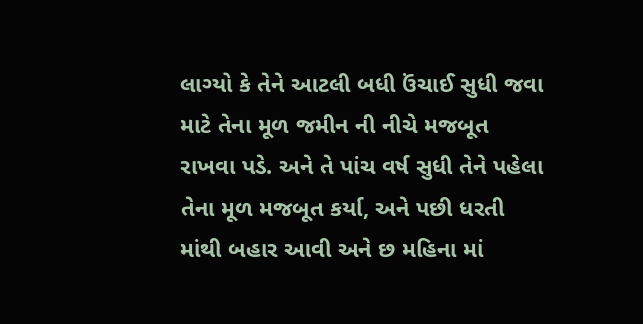લાગ્યો કે તેને આટલી બધી ઉંચાઈ સુધી જવા માટે તેના મૂળ જમીન ની નીચે મજબૂત રાખવા પડે. અને તે પાંચ વર્ષ સુધી તેને પહેલા તેના મૂળ મજબૂત કર્યા, અને પછી ધરતી માંથી બહાર આવી અને છ મહિના માં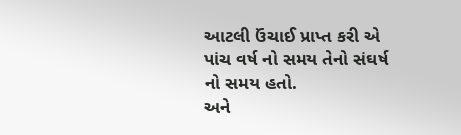આટલી ઉંચાઈ પ્રાપ્ત કરી એ પાંચ વર્ષ નો સમય તેનો સંઘર્ષ નો સમય હતો.
અને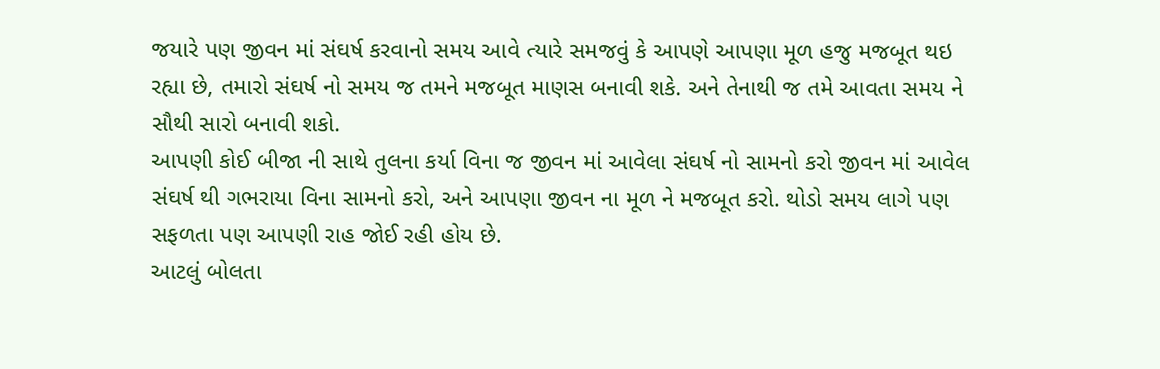જયારે પણ જીવન માં સંઘર્ષ કરવાનો સમય આવે ત્યારે સમજવું કે આપણે આપણા મૂળ હજુ મજબૂત થઇ રહ્યા છે, તમારો સંઘર્ષ નો સમય જ તમને મજબૂત માણસ બનાવી શકે. અને તેનાથી જ તમે આવતા સમય ને સૌથી સારો બનાવી શકો.
આપણી કોઈ બીજા ની સાથે તુલના કર્યા વિના જ જીવન માં આવેલા સંઘર્ષ નો સામનો કરો જીવન માં આવેલ સંઘર્ષ થી ગભરાયા વિના સામનો કરો, અને આપણા જીવન ના મૂળ ને મજબૂત કરો. થોડો સમય લાગે પણ સફળતા પણ આપણી રાહ જોઈ રહી હોય છે.
આટલું બોલતા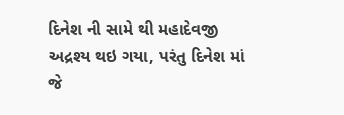દિનેશ ની સામે થી મહાદેવજી અદ્રશ્ય થઇ ગયા, પરંતુ દિનેશ માં જે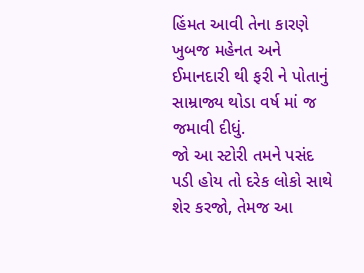હિંમત આવી તેના કારણે ખુબજ મહેનત અને ઈમાનદારી થી ફરી ને પોતાનું સામ્રાજ્ય થોડા વર્ષ માં જ જમાવી દીધું.
જો આ સ્ટોરી તમને પસંદ પડી હોય તો દરેક લોકો સાથે શેર કરજો, તેમજ આ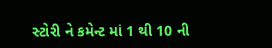સ્ટોરી ને કમેન્ટ માં 1 થી 10 ની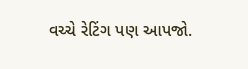વચ્ચે રેટિંગ પણ આપજો.